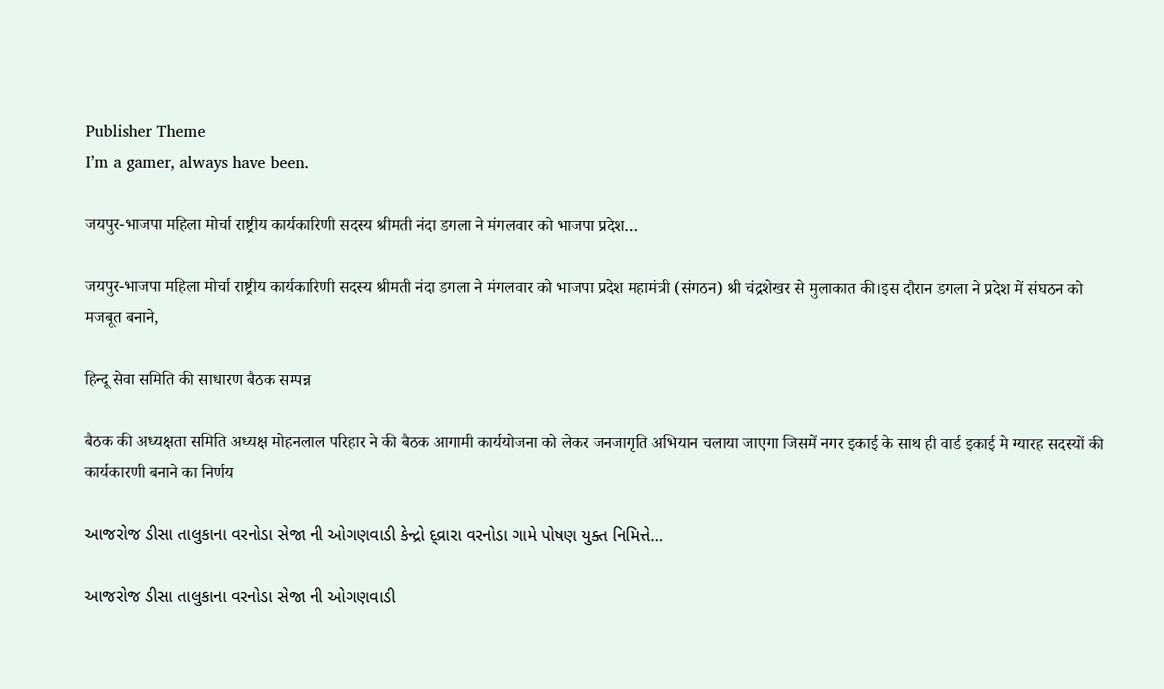Publisher Theme
I’m a gamer, always have been.

जयपुर-भाजपा महिला मोर्चा राष्ट्रीय कार्यकारिणी सदस्य श्रीमती नंदा डगला ने मंगलवार को भाजपा प्रदेश…

जयपुर-भाजपा महिला मोर्चा राष्ट्रीय कार्यकारिणी सदस्य श्रीमती नंदा डगला ने मंगलवार को भाजपा प्रदेश महामंत्री (संगठन) श्री चंद्रशेखर से मुलाकात की।इस दौरान डगला ने प्रदेश में संघठन को मजबूत बनाने,

हिन्दू सेवा समिति की साधारण बैठक सम्पन्न

बैठक की अध्यक्षता समिति अध्यक्ष मोहनलाल परिहार ने की बैठक आगामी कार्ययोजना को लेकर जनजागृति अभियान चलाया जाएगा जिसमें नगर इकाई के साथ ही वार्ड इकाई मे ग्यारह सदस्यों की कार्यकारणी बनाने का निर्णय

આજરોજ ડીસા તાલુકાના વરનોડા સેજા ની ઓગણવાડી કેન્દ્રો દ્વ્રારા વરનોડા ગામે પોષણ યુક્ત નિમિત્તે…

આજરોજ ડીસા તાલુકાના વરનોડા સેજા ની ઓગણવાડી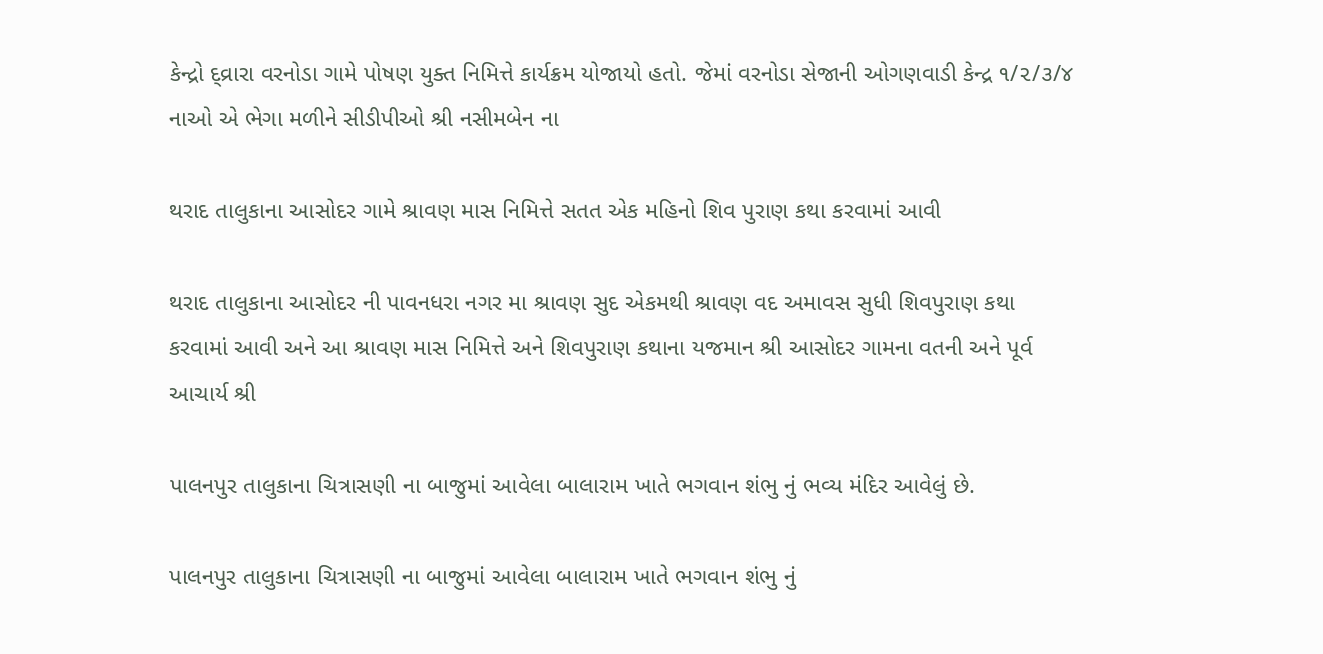કેન્દ્રો દ્વ્રારા વરનોડા ગામે પોષણ યુક્ત નિમિત્તે કાર્યક્રમ યોજાયો હતો. જેમાં વરનોડા સેજાની ઓગણવાડી કેન્દ્ર ૧/૨/૩/૪ નાઓ એ ભેગા મળીને સીડીપીઓ શ્રી નસીમબેન ના

થરાદ તાલુકાના આસોદર ગામે શ્રાવણ માસ નિમિત્તે સતત એક મહિનો શિવ પુરાણ કથા કરવામાં આવી

થરાદ તાલુકાના આસોદર ની પાવનધરા નગર મા શ્રાવણ સુદ એકમથી શ્રાવણ વદ અમાવસ સુધી શિવપુરાણ કથા કરવામાં આવી અને આ શ્રાવણ માસ નિમિત્તે અને શિવપુરાણ કથાના યજમાન શ્રી આસોદર ગામના વતની અને પૂર્વ આચાર્ય શ્રી

પાલનપુર તાલુકાના ચિત્રાસણી ના બાજુમાં આવેલા બાલારામ ખાતે ભગવાન શંભુ નું ભવ્ય મંદિર આવેલું છે.

પાલનપુર તાલુકાના ચિત્રાસણી ના બાજુમાં આવેલા બાલારામ ખાતે ભગવાન શંભુ નું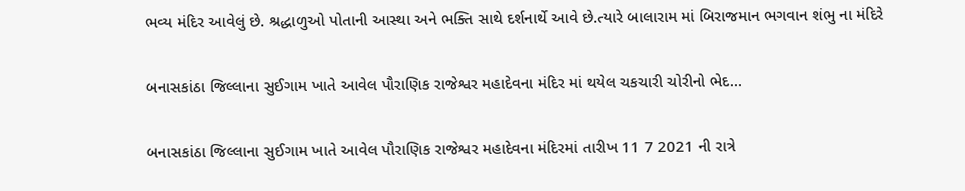ભવ્ય મંદિર આવેલું છે. શ્રદ્ધાળુઓ પોતાની આસ્થા અને ભક્તિ સાથે દર્શનાર્થે આવે છે.ત્યારે બાલારામ માં બિરાજમાન ભગવાન શંભુ ના મંદિરે

બનાસકાંઠા જિલ્લાના સુઈગામ ખાતે આવેલ પૌરાણિક રાજેશ્વર મહાદેવના મંદિર માં થયેલ ચકચારી ચોરીનો ભેદ…

બનાસકાંઠા જિલ્લાના સુઈગામ ખાતે આવેલ પૌરાણિક રાજેશ્વર મહાદેવના મંદિરમાં તારીખ 11 7 2021 ની રાત્રે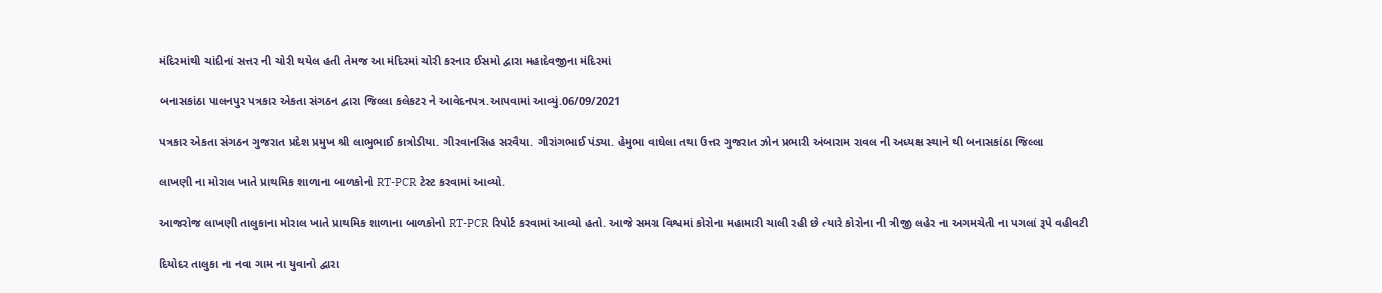મંદિરમાંથી ચાંદીનાં સત્તર ની ચોરી થયેલ હતી તેમજ આ મંદિરમાં ચોરી કરનાર ઈસમો દ્વારા મહાદેવજીના મંદિરમાં

બનાસકાંઠા પાલનપુર પત્રકાર એકતા સંગઠન દ્વારા જિલ્લા કલેકટર ને આવેદનપત્ર.આપવામાં આવ્યું.06/09/2021

પત્રકાર એકતા સંગઠન ગુજરાત પ્રદેશ પ્રમુખ શ્રી લાભુભાઈ કાત્રોડીયા. ગીરવાનસિહ સરવૈયા. ગૌરાંગભાઈ પંડ્યા. હેમુભા વાઘેલા તથા ઉત્તર ગુજરાત ઝોન પ્રભારી અંબારામ રાવલ ની અધ્યક્ષ સ્થાને થી બનાસકાંઠા જિલ્લા

લાખણી ના મોરાલ ખાતે પ્રાથમિક શાળાના બાળકોનો RT-PCR ટેસ્ટ કરવામાં આવ્યો.

આજરોજ લાખણી તાલુકાના મોરાલ ખાતે પ્રાથમિક શાળાના બાળકોનો RT-PCR રિપોર્ટ કરવામાં આવ્યો હતો. આજે સમગ્ર વિશ્વમાં કોરોના મહામારી ચાલી રહી છે ત્યારે કોરોના ની ત્રીજી લહેર ના અગમચેતી ના પગલાં રૂપે વહીવટી

દિયોદર તાલુકા ના નવા ગામ ના યુવાનો દ્વારા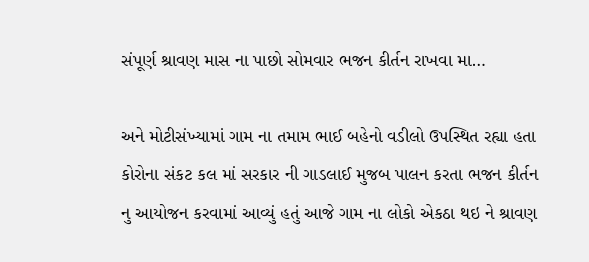સંપૂર્ણ શ્રાવણ માસ ના પાછો સોમવાર ભજન કીર્તન રાખવા મા…

અને મોટીસંખ્યામાં ગામ ના તમામ ભાઈ બહેનો વડીલો ઉપસ્થિત રહ્યા હતા કોરોના સંકટ કલ માં સરકાર ની ગાડલાઈ મુજબ પાલન કરતા ભજન કીર્તન નુ આયોજન કરવામાં આવ્યું હતું આજે ગામ ના લોકો એકઠા થઇ ને શ્રાવણ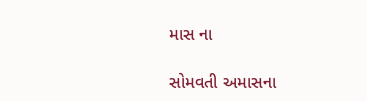માસ ના

સોમવતી અમાસના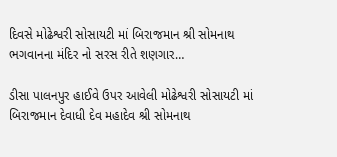દિવસે મોઢેશ્વરી સોસાયટી માં બિરાજમાન શ્રી સોમનાથ ભગવાનના મંદિર નો સરસ રીતે શણગાર…

ડીસા પાલનપુર હાઈવે ઉપર આવેલી મોઢેશ્વરી સોસાયટી માં બિરાજમાન દેવાધી દેવ મહાદેવ શ્રી સોમનાથ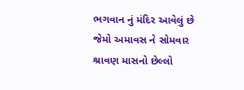ભગવાન નું મંદિર આવેલું છે જેમો અમાવસ ને સોમવાર શ્રાવણ માસનો છેલ્લો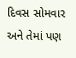દિવસ સોમવાર અને તેમાં પણ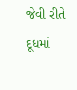જેવી રીતે દૂધમાં